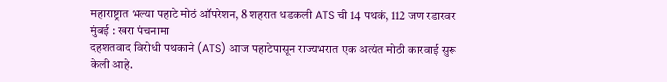महाराष्ट्रात भल्या पहाटे मोठं ऑपरेशन, 8 शहरात धडकली ATS ची 14 पथकं, 112 जण रडारवर
मुंबई : खरा पंचनामा
दहशतवाद विरोधी पथकाने (ATS) आज पहाटेपासून राज्यभरात एक अत्यंत मोठी कारवाई सुरू केली आहे.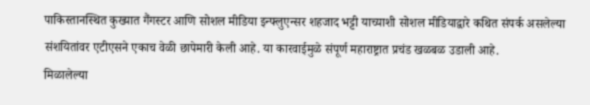पाकिस्तानस्थित कुख्यात गैंगस्टर आणि सोशल मीडिया इन्फ्लुएन्सर शहजाद भट्टी याच्याशी सोशल मीडियाद्वारे कथित संपर्क असलेल्या संशयितांवर एटीएसने एकाच वेळी छापेमारी केली आहे. या कारवाईमुळे संपूर्ण महाराष्ट्रात प्रचंड खळबळ उडाली आहे.
मिळालेल्या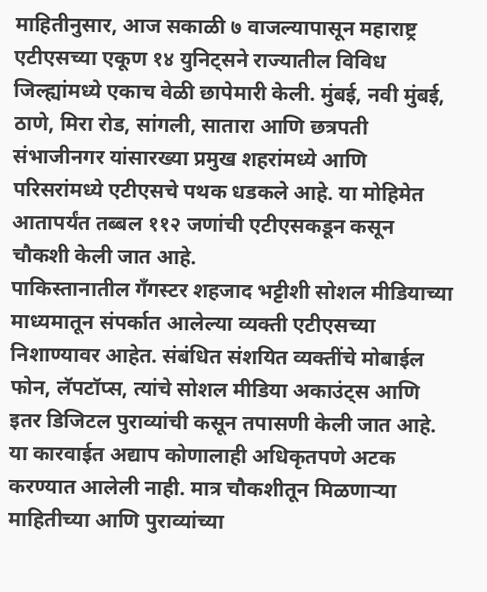माहितीनुसार, आज सकाळी ७ वाजल्यापासून महाराष्ट्र एटीएसच्या एकूण १४ युनिट्सने राज्यातील विविध जिल्ह्यांमध्ये एकाच वेळी छापेमारी केली. मुंबई, नवी मुंबई, ठाणे, मिरा रोड, सांगली, सातारा आणि छत्रपती संभाजीनगर यांसारख्या प्रमुख शहरांमध्ये आणि परिसरांमध्ये एटीएसचे पथक धडकले आहे. या मोहिमेत आतापर्यंत तब्बल ११२ जणांची एटीएसकडून कसून चौकशी केली जात आहे.
पाकिस्तानातील गँगस्टर शहजाद भट्टीशी सोशल मीडियाच्या माध्यमातून संपर्कात आलेल्या व्यक्ती एटीएसच्या निशाण्यावर आहेत. संबंधित संशयित व्यक्तींचे मोबाईल फोन, लॅपटॉप्स, त्यांचे सोशल मीडिया अकाउंट्स आणि इतर डिजिटल पुराव्यांची कसून तपासणी केली जात आहे. या कारवाईत अद्याप कोणालाही अधिकृतपणे अटक करण्यात आलेली नाही. मात्र चौकशीतून मिळणाऱ्या माहितीच्या आणि पुराव्यांच्या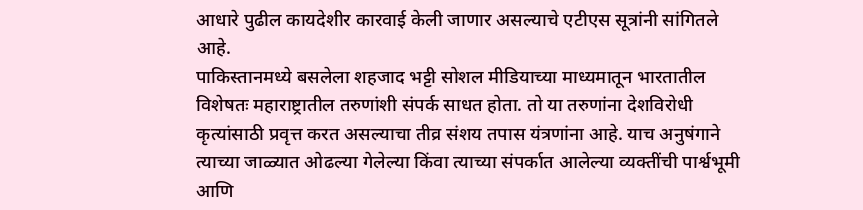आधारे पुढील कायदेशीर कारवाई केली जाणार असल्याचे एटीएस सूत्रांनी सांगितले आहे.
पाकिस्तानमध्ये बसलेला शहजाद भट्टी सोशल मीडियाच्या माध्यमातून भारतातील विशेषतः महाराष्ट्रातील तरुणांशी संपर्क साधत होता. तो या तरुणांना देशविरोधी कृत्यांसाठी प्रवृत्त करत असल्याचा तीव्र संशय तपास यंत्रणांना आहे. याच अनुषंगाने त्याच्या जाळ्यात ओढल्या गेलेल्या किंवा त्याच्या संपर्कात आलेल्या व्यक्तींची पार्श्वभूमी आणि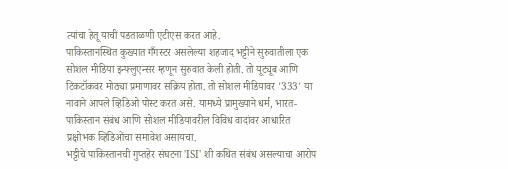त्यांचा हेतू याची पडताळणी एटीएस करत आहे.
पाकिस्तानस्थित कुख्यात गँगस्टर असलेल्या शहजाद भट्टीने सुरुवातीला एक सोशल मीडिया इन्फ्लुएन्सर म्हणून सुरुवात केली होती. तो यूट्यूब आणि टिकटॉकवर मोठ्या प्रमाणावर सक्रिय होता. तो सोशल मीडियावर '333' या नावाने आपले व्हिडिओ पोस्ट करत असे. यामध्ये प्रामुख्याने धर्म, भारत-पाकिस्तान संबंध आणि सोशल मीडियावरील विविध वादांवर आधारित प्रक्षोभक व्हिडिओंचा समावेश असायचा.
भट्टीचे पाकिस्तानची गुप्तहेर संघटना 'ISI' शी कथित संबंध असल्याचा आरोप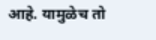आहे. यामुळेच तो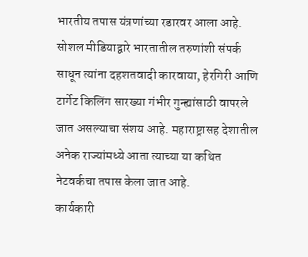भारतीय तपास यंत्रणांच्या रडारवर आला आहे. सोशल मीडियाद्वारे भारतातील तरुणांशी संपर्क साधून त्यांना दहशतवादी कारवाया, हेरगिरी आणि टार्गेट किलिंग सारख्या गंभीर गुन्ह्यांसाठी वापरले जात असल्याचा संशय आहे. महाराष्ट्रासह देशातील अनेक राज्यांमध्ये आता त्याच्या या कथित नेटवर्कचा तपास केला जात आहे.
कार्यकारी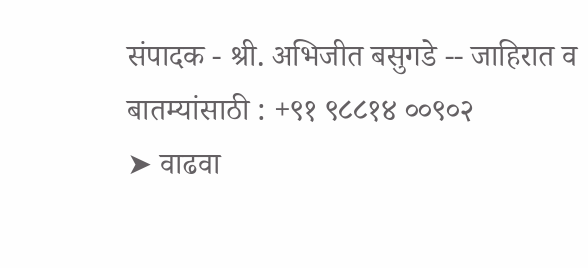संपादक - श्री. अभिजीत बसुगडे -- जाहिरात व बातम्यांसाठी : +९१ ९८८१४ ००९०२
➤ वाढवा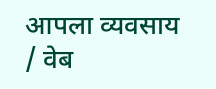आपला व्यवसाय / वेब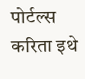पोर्टल्स करिता इथे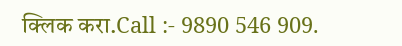क्लिक करा.Call :- 9890 546 909.